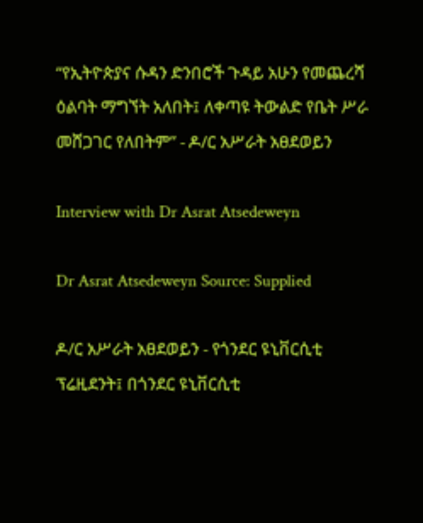“የኢትዮጵያና ሱዳን ድንበሮች ጉዳይ አሁን የመጨረሻ ዕልባት ማግኘት አለበት፤ ለቀጣዩ ትውልድ የቤት ሥራ መሸጋገር የለበትም” - ዶ/ር አሥራት አፀደወይን

Interview with Dr Asrat Atsedeweyn

Dr Asrat Atsedeweyn Source: Supplied

ዶ/ር አሥራት አፀደወይን - የጎንደር ዩኒቨርሲቲ ፕሬዚደንት፤ በጎንደር ዩኒቨርሲቲ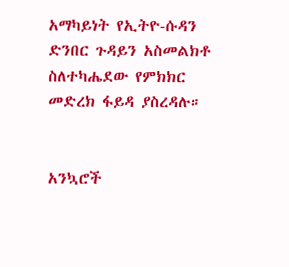አማካይነት የኢትዮ-ሱዳን ድንበር ጉዳይን አስመልክቶ ስለተካሔደው የምክክር መድረክ ፋይዳ ያስረዳሉ።


አንኳሮች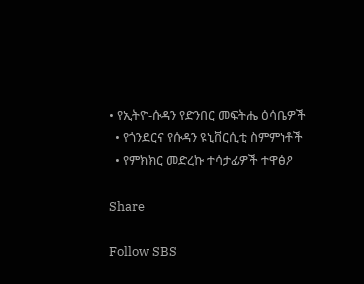• የኢትዮ-ሱዳን የድንበር መፍትሔ ዕሳቤዎች
  • የጎንደርና የሱዳን ዩኒቨርሲቲ ስምምነቶች
  • የምክክር መድረኩ ተሳታፊዎች ተዋፅዖ

Share

Follow SBS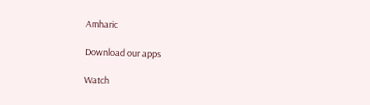Amharic

Download our apps

Watch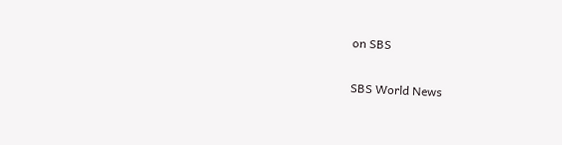on SBS

SBS World News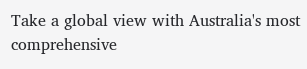Take a global view with Australia's most comprehensive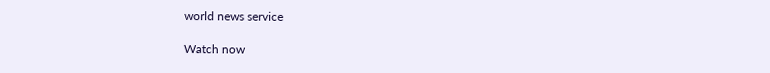world news service

Watch now